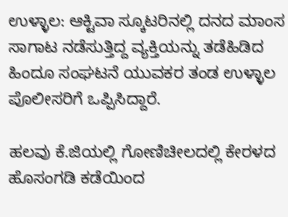ಉಳ್ಳಾಲ: ಆಕ್ಟಿವಾ ಸ್ಕೂಟರಿನಲ್ಲಿ ದನದ ಮಾಂಸ ಸಾಗಾಟ ನಡೆಸುತ್ತಿದ್ದ ವ್ಯಕ್ತಿಯನ್ನು ತಡೆಹಿಡಿದ ಹಿಂದೂ ಸಂಘಟನೆ ಯುವಕರ ತಂಡ ಉಳ್ಳಾಲ ಪೊಲೀಸರಿಗೆ ಒಪ್ಪಿಸಿದ್ದಾರೆ.

ಹಲವು ಕೆ.ಜಿಯಲ್ಲಿ ಗೋಣಿಚೀಲದಲ್ಲಿ ಕೇರಳದ ಹೊಸಂಗಡಿ ಕಡೆಯಿಂದ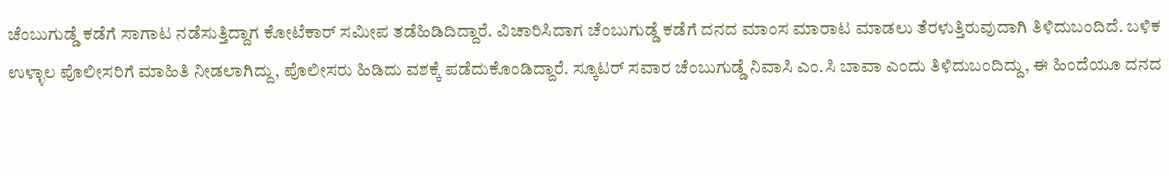ಚೆಂಬುಗುಡ್ಡೆ ಕಡೆಗೆ ಸಾಗಾಟ ನಡೆಸುತ್ತಿದ್ದಾಗ ಕೋಟೆಕಾರ್ ಸಮೀಪ ತಡೆಹಿಡಿದಿದ್ದಾರೆ. ವಿಚಾರಿಸಿದಾಗ ಚೆಂಬುಗುಡ್ಡೆ ಕಡೆಗೆ ದನದ ಮಾಂಸ ಮಾರಾಟ ಮಾಡಲು ತೆರಳುತ್ತಿರುವುದಾಗಿ ತಿಳಿದುಬಂದಿದೆ. ಬಳಿಕ ಉಳ್ಳಾಲ ಪೊಲೀಸರಿಗೆ ಮಾಹಿತಿ ನೀಡಲಾಗಿದ್ದು, ಪೊಲೀಸರು ಹಿಡಿದು ವಶಕ್ಕೆ ಪಡೆದುಕೊಂಡಿದ್ದಾರೆ. ಸ್ಕೂಟರ್ ಸವಾರ ಚೆಂಬುಗುಡ್ಡೆ ನಿವಾಸಿ ಎಂ.ಸಿ ಬಾವಾ ಎಂದು ತಿಳಿದುಬಂದಿದ್ದು, ಈ ಹಿಂದೆಯೂ ದನದ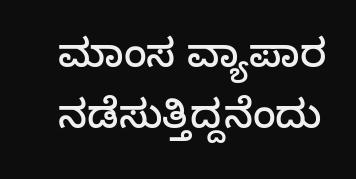ಮಾಂಸ ವ್ಯಾಪಾರ ನಡೆಸುತ್ತಿದ್ದನೆಂದು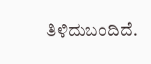ತಿಳಿದುಬಂದಿದೆ.